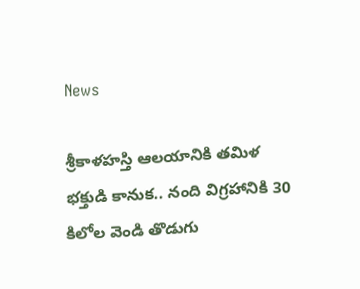News

శ్రీకాళహస్తి ఆలయానికి తమిళ భక్తుడి కానుక.. నంది విగ్రహానికి 30 కిలోల వెండి తొడుగు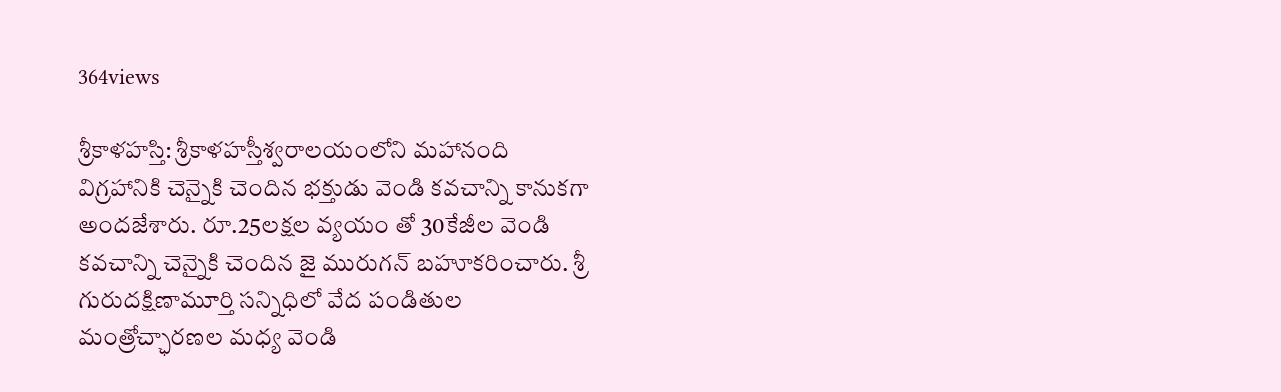364views

శ్రీకాళహస్తి: శ్రీకాళహస్తీశ్వరాలయంలోని మహానంది విగ్రహానికి చెన్నైకి చెందిన భక్తుడు వెండి కవచాన్ని కానుకగా అందజేశారు. రూ.25లక్షల వ్యయం తో 30కేజీల వెండి కవచాన్ని చెన్నైకి చెందిన జై మురుగన్ బహూకరించారు. శ్రీ గురుదక్షిణామూర్తి సన్నిధిలో వేద పండితుల మంత్రోచ్ఛారణల మధ్య వెండి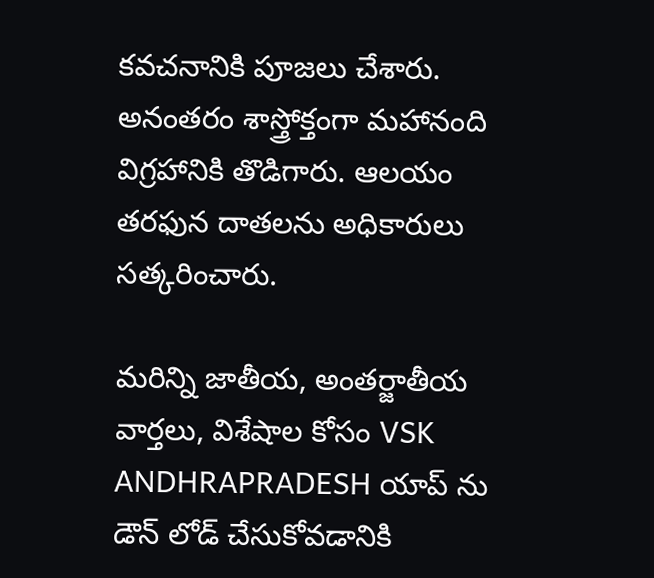కవచనానికి పూజలు చేశారు. అనంతరం శాస్త్రోక్తంగా మహానంది విగ్రహానికి తొడిగారు. ఆలయం తరఫున దాతలను అధికారులు సత్కరించారు.

మరిన్ని జాతీయ, అంతర్జాతీయ వార్తలు, విశేషాల కోసం VSK ANDHRAPRADESH యాప్ ను డౌన్ లోడ్ చేసుకోవడానికి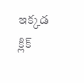ఇక్కడ క్లిక్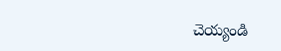చెయ్యండి